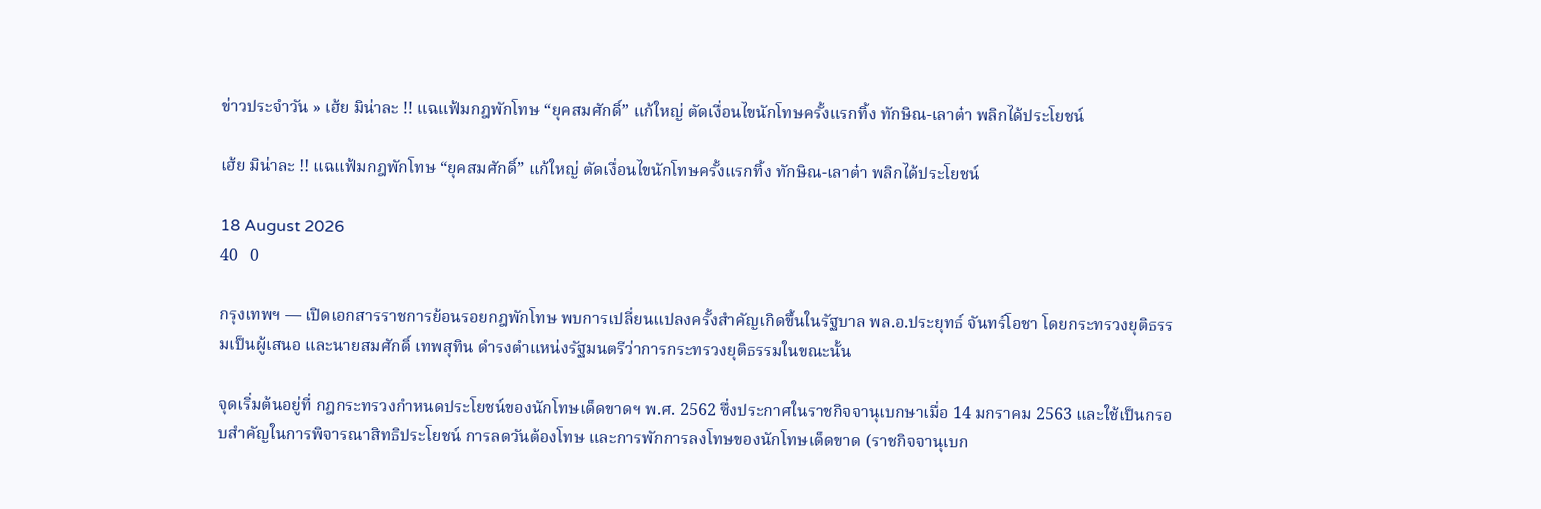ข่าวประจำวัน » เฮ้ย มิน่าละ !! แฉแฟ้มกฎพักโทษ “ยุคสมศักดิ์” แก้ใหญ่ ตัดเงื่อนไขนักโทษครั้งแรกทิ้ง ทักษิณ-เลาต๋า พลิกได้ประโยชน์

เฮ้ย มิน่าละ !! แฉแฟ้มกฎพักโทษ “ยุคสมศักดิ์” แก้ใหญ่ ตัดเงื่อนไขนักโทษครั้งแรกทิ้ง ทักษิณ-เลาต๋า พลิกได้ประโยชน์

18 August 2026
40   0

กรุงเทพฯ — เปิดเอกสารราชการย้อนรอยกฎพักโทษ พบการเปลี่ยนแปลงครั้งสำคัญเกิดขึ้นในรัฐบาล พล.อ.ประยุทธ์ จันทร์โอชา โดยกระทรวงยุติธรรมเป็นผู้เสนอ และนายสมศักดิ์ เทพสุทิน ดำรงตำแหน่งรัฐมนตรีว่าการกระทรวงยุติธรรมในขณะนั้น

จุดเริ่มต้นอยู่ที่ กฎกระทรวงกำหนดประโยชน์ของนักโทษเด็ดขาดฯ พ.ศ. 2562 ซึ่งประกาศในราชกิจจานุเบกษาเมื่อ 14 มกราคม 2563 และใช้เป็นกรอบสำคัญในการพิจารณาสิทธิประโยชน์ การลดวันต้องโทษ และการพักการลงโทษของนักโทษเด็ดขาด (ราชกิจจานุเบก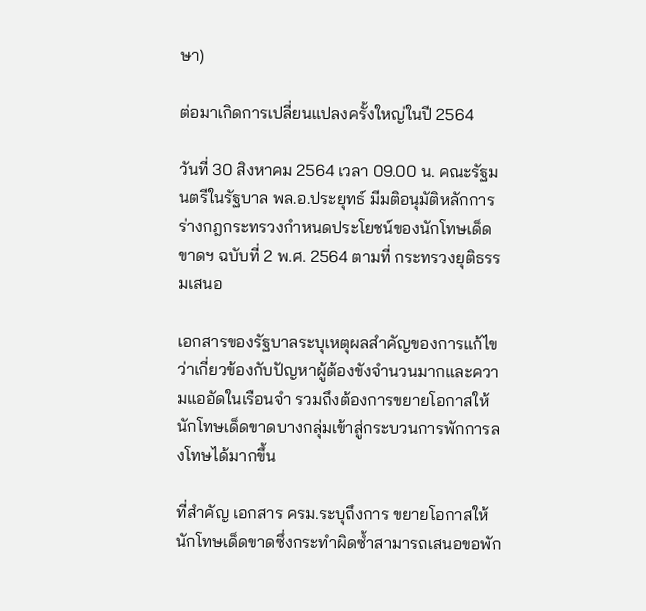ษา)

ต่อมาเกิดการเปลี่ยนแปลงครั้งใหญ่ในปี 2564

วันที่ 30 สิงหาคม 2564 เวลา 09.00 น. คณะรัฐมนตรีในรัฐบาล พล.อ.ประยุทธ์ มีมติอนุมัติหลักการร่างกฎกระทรวงกำหนดประโยชน์ของนักโทษเด็ดขาดฯ ฉบับที่ 2 พ.ศ. 2564 ตามที่ กระทรวงยุติธรรมเสนอ

เอกสารของรัฐบาลระบุเหตุผลสำคัญของการแก้ไขว่าเกี่ยวข้องกับปัญหาผู้ต้องขังจำนวนมากและความแออัดในเรือนจำ รวมถึงต้องการขยายโอกาสให้นักโทษเด็ดขาดบางกลุ่มเข้าสู่กระบวนการพักการลงโทษได้มากขึ้น

ที่สำคัญ เอกสาร ครม.ระบุถึงการ ขยายโอกาสให้นักโทษเด็ดขาดซึ่งกระทำผิดซ้ำสามารถเสนอขอพัก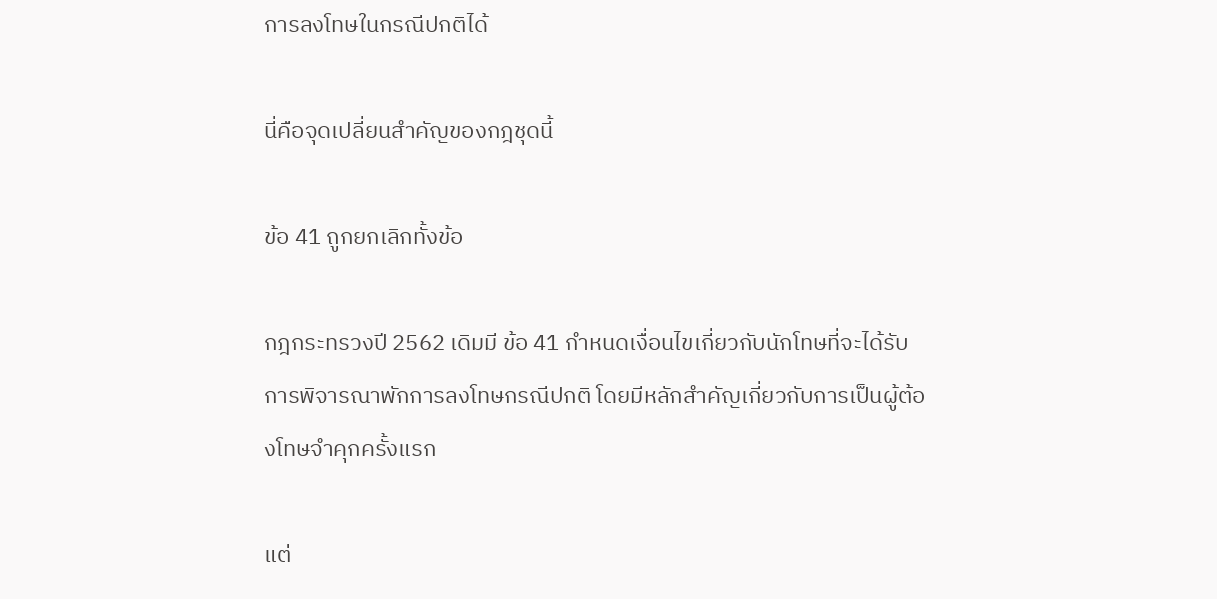การลงโทษในกรณีปกติได้

นี่คือจุดเปลี่ยนสำคัญของกฎชุดนี้

ข้อ 41 ถูกยกเลิกทั้งข้อ

กฎกระทรวงปี 2562 เดิมมี ข้อ 41 กำหนดเงื่อนไขเกี่ยวกับนักโทษที่จะได้รับการพิจารณาพักการลงโทษกรณีปกติ โดยมีหลักสำคัญเกี่ยวกับการเป็นผู้ต้องโทษจำคุกครั้งแรก

แต่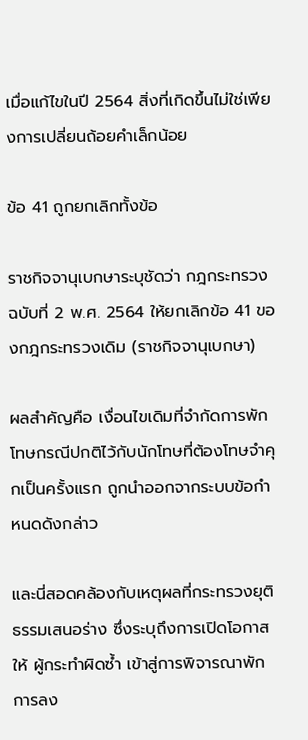เมื่อแก้ไขในปี 2564 สิ่งที่เกิดขึ้นไม่ใช่เพียงการเปลี่ยนถ้อยคำเล็กน้อย

ข้อ 41 ถูกยกเลิกทั้งข้อ

ราชกิจจานุเบกษาระบุชัดว่า กฎกระทรวงฉบับที่ 2 พ.ศ. 2564 ให้ยกเลิกข้อ 41 ของกฎกระทรวงเดิม (ราชกิจจานุเบกษา)

ผลสำคัญคือ เงื่อนไขเดิมที่จำกัดการพักโทษกรณีปกติไว้กับนักโทษที่ต้องโทษจำคุกเป็นครั้งแรก ถูกนำออกจากระบบข้อกำหนดดังกล่าว

และนี่สอดคล้องกับเหตุผลที่กระทรวงยุติธรรมเสนอร่าง ซึ่งระบุถึงการเปิดโอกาสให้ ผู้กระทำผิดซ้ำ เข้าสู่การพิจารณาพักการลง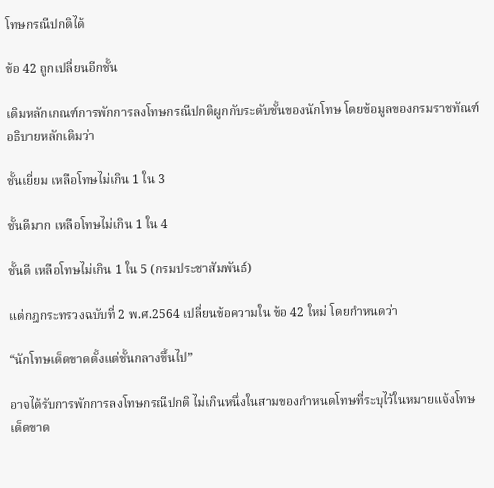โทษกรณีปกติได้

ข้อ 42 ถูกเปลี่ยนอีกชั้น

เดิมหลักเกณฑ์การพักการลงโทษกรณีปกติผูกกับระดับชั้นของนักโทษ โดยข้อมูลของกรมราชทัณฑ์อธิบายหลักเดิมว่า

ชั้นเยี่ยม เหลือโทษไม่เกิน 1 ใน 3

ชั้นดีมาก เหลือโทษไม่เกิน 1 ใน 4

ชั้นดี เหลือโทษไม่เกิน 1 ใน 5 (กรมประชาสัมพันธ์)

แต่กฎกระทรวงฉบับที่ 2 พ.ศ.2564 เปลี่ยนข้อความใน ข้อ 42 ใหม่ โดยกำหนดว่า

“นักโทษเด็ดขาดตั้งแต่ชั้นกลางขึ้นไป”

อาจได้รับการพักการลงโทษกรณีปกติ ไม่เกินหนึ่งในสามของกำหนดโทษที่ระบุไว้ในหมายแจ้งโทษเด็ดขาด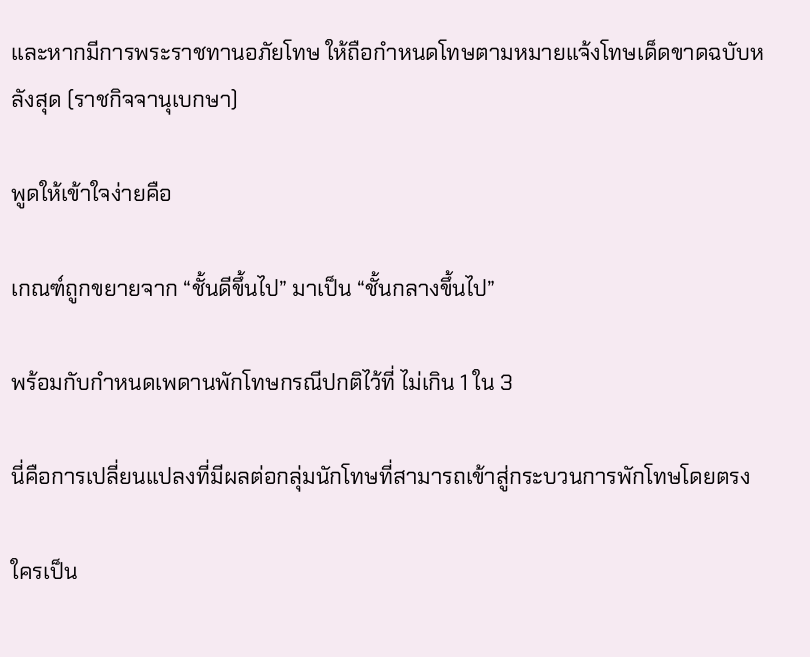และหากมีการพระราชทานอภัยโทษ ให้ถือกำหนดโทษตามหมายแจ้งโทษเด็ดขาดฉบับหลังสุด (ราชกิจจานุเบกษา)

พูดให้เข้าใจง่ายคือ

เกณฑ์ถูกขยายจาก “ชั้นดีขึ้นไป” มาเป็น “ชั้นกลางขึ้นไป”

พร้อมกับกำหนดเพดานพักโทษกรณีปกติไว้ที่ ไม่เกิน 1 ใน 3

นี่คือการเปลี่ยนแปลงที่มีผลต่อกลุ่มนักโทษที่สามารถเข้าสู่กระบวนการพักโทษโดยตรง

ใครเป็น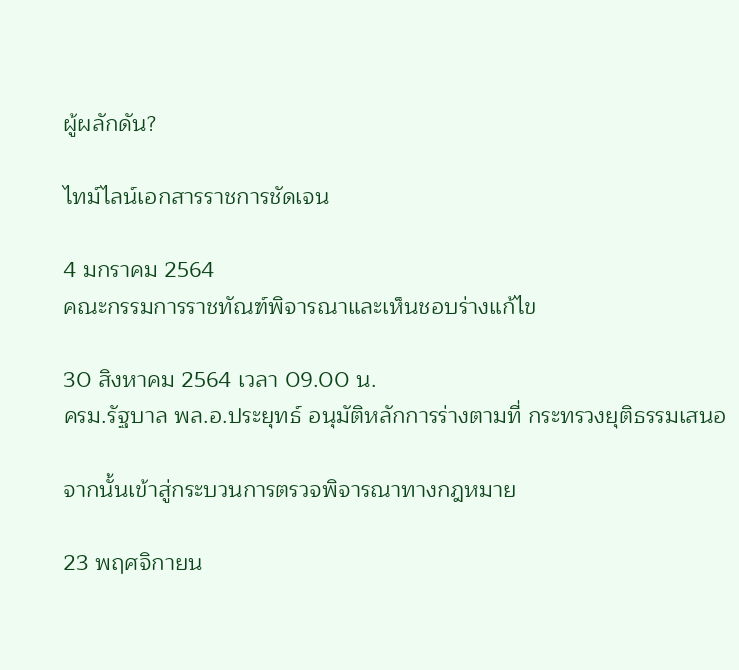ผู้ผลักดัน?

ไทม์ไลน์เอกสารราชการชัดเจน

4 มกราคม 2564
คณะกรรมการราชทัณฑ์พิจารณาและเห็นชอบร่างแก้ไข

30 สิงหาคม 2564 เวลา 09.00 น.
ครม.รัฐบาล พล.อ.ประยุทธ์ อนุมัติหลักการร่างตามที่ กระทรวงยุติธรรมเสนอ

จากนั้นเข้าสู่กระบวนการตรวจพิจารณาทางกฎหมาย

23 พฤศจิกายน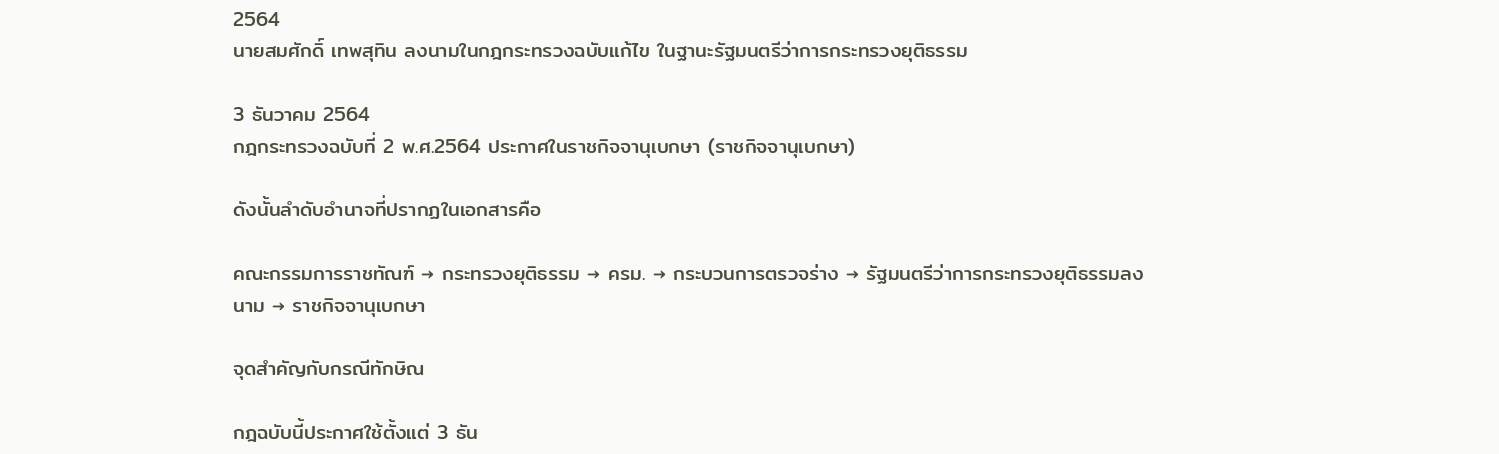2564
นายสมศักดิ์ เทพสุทิน ลงนามในกฎกระทรวงฉบับแก้ไข ในฐานะรัฐมนตรีว่าการกระทรวงยุติธรรม

3 ธันวาคม 2564
กฎกระทรวงฉบับที่ 2 พ.ศ.2564 ประกาศในราชกิจจานุเบกษา (ราชกิจจานุเบกษา)

ดังนั้นลำดับอำนาจที่ปรากฏในเอกสารคือ

คณะกรรมการราชทัณฑ์ → กระทรวงยุติธรรม → ครม. → กระบวนการตรวจร่าง → รัฐมนตรีว่าการกระทรวงยุติธรรมลงนาม → ราชกิจจานุเบกษา

จุดสำคัญกับกรณีทักษิณ

กฎฉบับนี้ประกาศใช้ตั้งแต่ 3 ธัน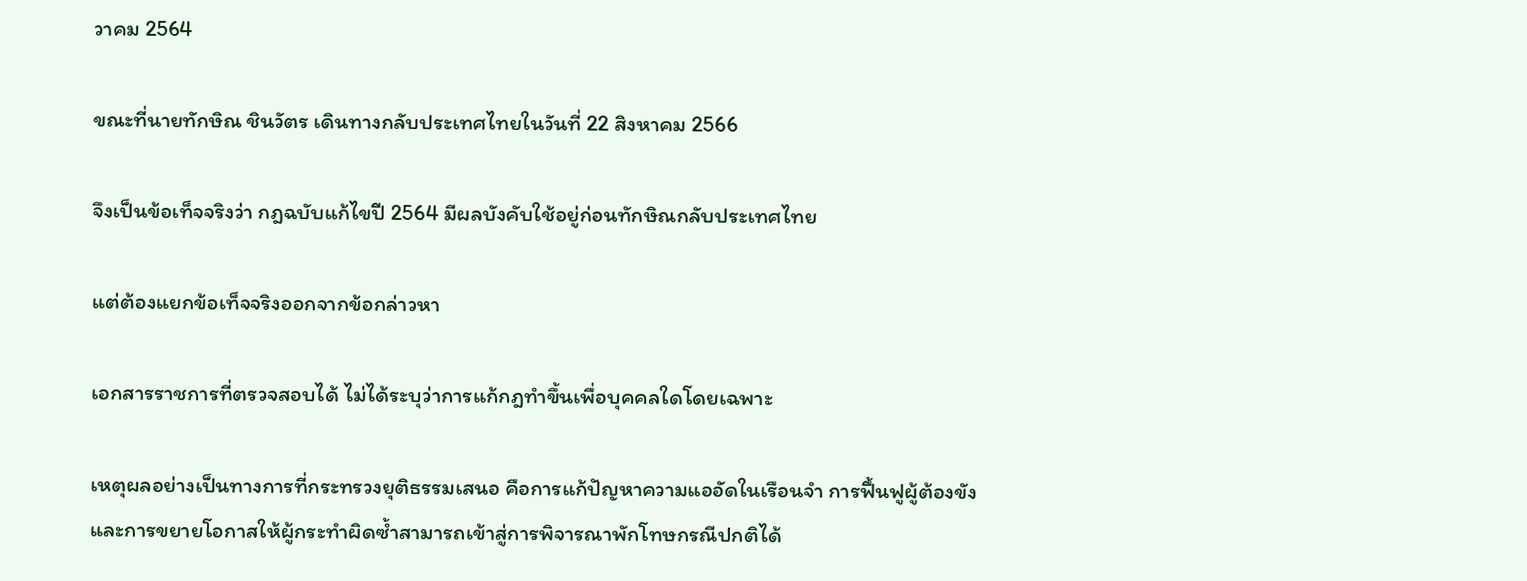วาคม 2564

ขณะที่นายทักษิณ ชินวัตร เดินทางกลับประเทศไทยในวันที่ 22 สิงหาคม 2566

จึงเป็นข้อเท็จจริงว่า กฎฉบับแก้ไขปี 2564 มีผลบังคับใช้อยู่ก่อนทักษิณกลับประเทศไทย

แต่ต้องแยกข้อเท็จจริงออกจากข้อกล่าวหา

เอกสารราชการที่ตรวจสอบได้ ไม่ได้ระบุว่าการแก้กฎทำขึ้นเพื่อบุคคลใดโดยเฉพาะ

เหตุผลอย่างเป็นทางการที่กระทรวงยุติธรรมเสนอ คือการแก้ปัญหาความแออัดในเรือนจำ การฟื้นฟูผู้ต้องขัง และการขยายโอกาสให้ผู้กระทำผิดซ้ำสามารถเข้าสู่การพิจารณาพักโทษกรณีปกติได้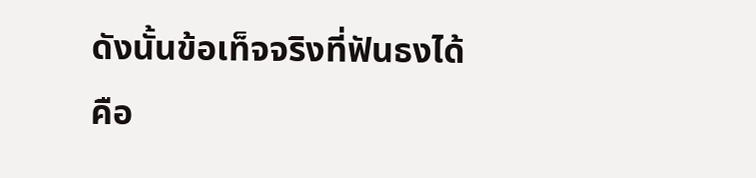ดังนั้นข้อเท็จจริงที่ฟันธงได้คือ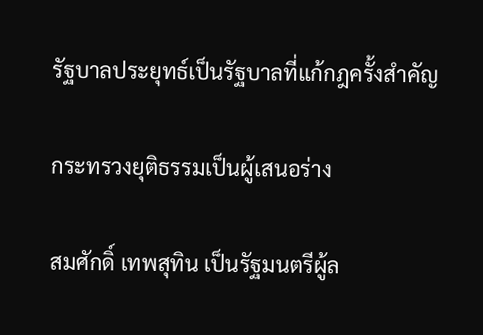รัฐบาลประยุทธ์เป็นรัฐบาลที่แก้กฎครั้งสำคัญ

กระทรวงยุติธรรมเป็นผู้เสนอร่าง

สมศักดิ์ เทพสุทิน เป็นรัฐมนตรีผู้ล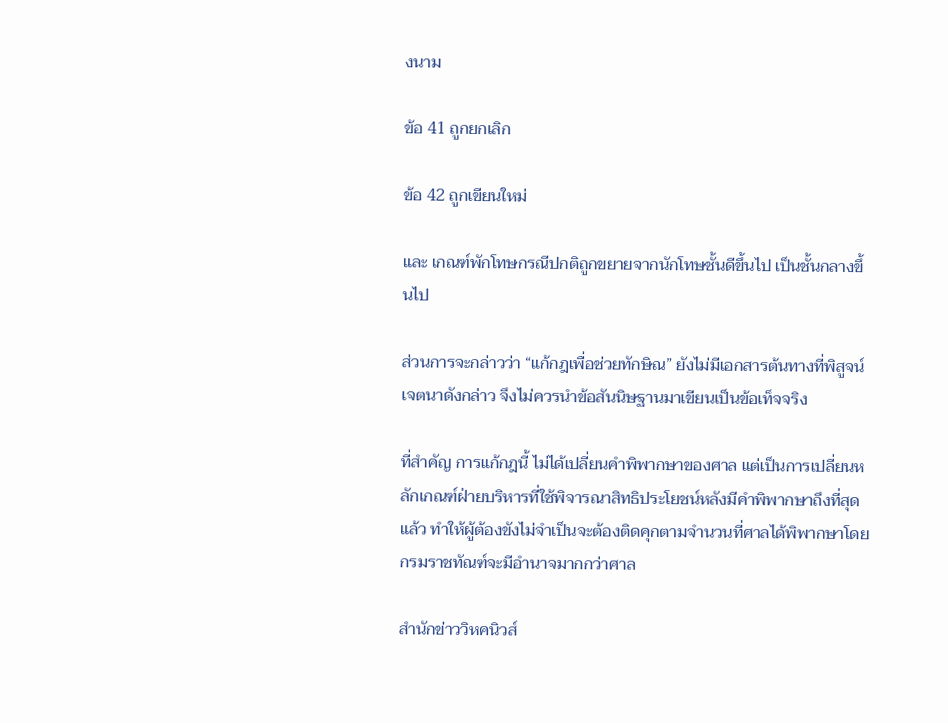งนาม

ข้อ 41 ถูกยกเลิก

ข้อ 42 ถูกเขียนใหม่

และ เกณฑ์พักโทษกรณีปกติถูกขยายจากนักโทษชั้นดีขึ้นไป เป็นชั้นกลางขึ้นไป

ส่วนการจะกล่าวว่า “แก้กฎเพื่อช่วยทักษิณ” ยังไม่มีเอกสารต้นทางที่พิสูจน์เจตนาดังกล่าว จึงไม่ควรนำข้อสันนิษฐานมาเขียนเป็นข้อเท็จจริง

ที่สำคัญ การแก้กฎนี้ ไม่ได้เปลี่ยนคำพิพากษาของศาล แต่เป็นการเปลี่ยนหลักเกณฑ์ฝ่ายบริหารที่ใช้พิจารณาสิทธิประโยชน์หลังมีคำพิพากษาถึงที่สุดแล้ว ทำให้ผู้ต้องขังไม่จำเป็นจะต้องติดคุกตามจำนวนที่ศาลได้พิพากษาโดยกรมราชทัณฑ์จะมีอำนาจมากกว่าศาล

สำนักข่าววิหคนิวส์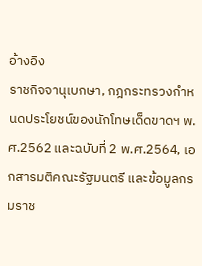อ้างอิง
ราชกิจจานุเบกษา, กฎกระทรวงกำหนดประโยชน์ของนักโทษเด็ดขาดฯ พ.ศ.2562 และฉบับที่ 2 พ.ศ.2564, เอกสารมติคณะรัฐมนตรี และข้อมูลกรมราช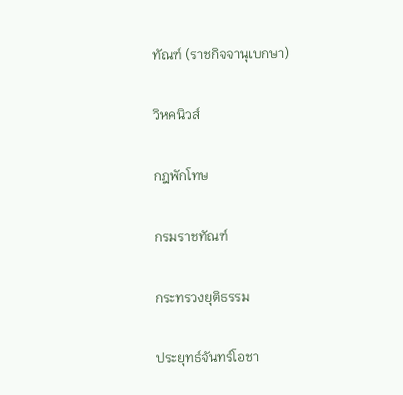ทัณฑ์ (ราชกิจจานุเบกษา)

วิหคนิวส์

กฎพักโทษ

กรมราชทัณฑ์

กระทรวงยุติธรรม

ประยุทธ์จันทร์โอชา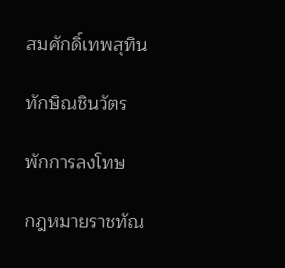สมศักดิ์เทพสุทิน

ทักษิณชินวัตร

พักการลงโทษ

กฎหมายราชทัณ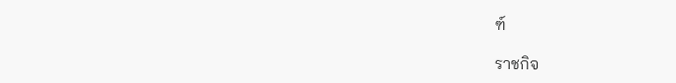ฑ์

ราชกิจ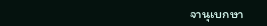จานุเบกษา